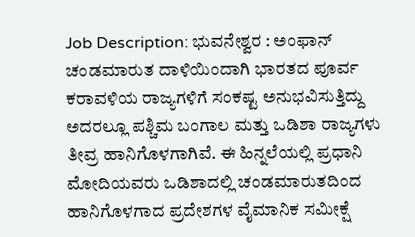Job Description: ಭುವನೇಶ್ವರ : ಅಂಫಾನ್ ಚಂಡಮಾರುತ ದಾಳಿಯಿಂದಾಗಿ ಭಾರತದ ಪೂರ್ವ ಕರಾವಳಿಯ ರಾಜ್ಯಗಳಿಗೆ ಸಂಕಷ್ಟ ಅನುಭವಿಸುತ್ತಿದ್ದು ಅದರಲ್ಲೂ ಪಶ್ಚಿಮ ಬಂಗಾಲ ಮತ್ತು ಒಡಿಶಾ ರಾಜ್ಯಗಳು ತೀವ್ರ ಹಾನಿಗೊಳಗಾಗಿವೆ. ಈ ಹಿನ್ನಲೆಯಲ್ಲಿ ಪ್ರಧಾನಿ ಮೋದಿಯವರು ಒಡಿಶಾದಲ್ಲಿ ಚಂಡಮಾರುತದಿಂದ ಹಾನಿಗೊಳಗಾದ ಪ್ರದೇಶಗಳ ವೈಮಾನಿಕ ಸಮೀಕ್ಷೆ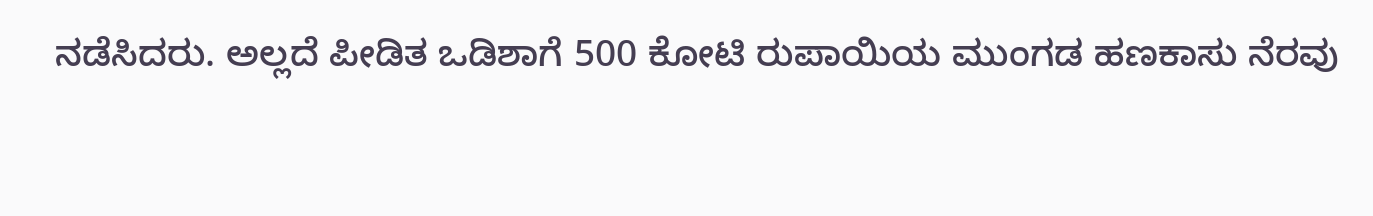ನಡೆಸಿದರು. ಅಲ್ಲದೆ ಪೀಡಿತ ಒಡಿಶಾಗೆ 500 ಕೋಟಿ ರುಪಾಯಿಯ ಮುಂಗಡ ಹಣಕಾಸು ನೆರವು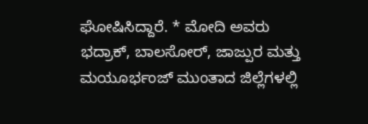ಘೋಷಿಸಿದ್ದಾರೆ. * ಮೋದಿ ಅವರು ಭದ್ರಾಕ್, ಬಾಲಸೋರ್, ಜಾಜ್ಪುರ ಮತ್ತು ಮಯೂರ್ಭಂಜ್ ಮುಂತಾದ ಜಿಲ್ಲೆಗಳಲ್ಲಿ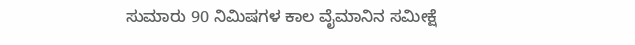ಸುಮಾರು 90 ನಿಮಿಷಗಳ ಕಾಲ ವೈಮಾನಿನ ಸಮೀಕ್ಷೆ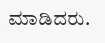ಮಾಡಿದರು.